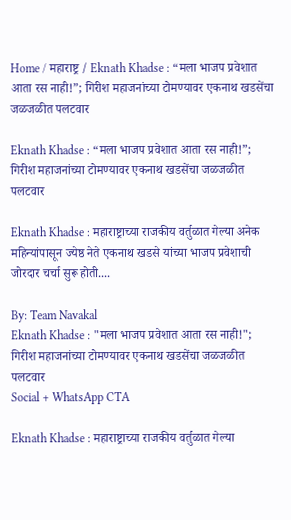Home / महाराष्ट्र / Eknath Khadse : “मला भाजप प्रवेशात आता रस नाही!”; गिरीश महाजनांच्या टोमण्यावर एकनाथ खडसेंचा जळजळीत पलटवार

Eknath Khadse : “मला भाजप प्रवेशात आता रस नाही!”; गिरीश महाजनांच्या टोमण्यावर एकनाथ खडसेंचा जळजळीत पलटवार

Eknath Khadse : महाराष्ट्राच्या राजकीय वर्तुळात गेल्या अनेक महिन्यांपासून ज्येष्ठ नेते एकनाथ खडसे यांच्या भाजप प्रवेशाची जोरदार चर्चा सुरू होती....

By: Team Navakal
Eknath Khadse : "मला भाजप प्रवेशात आता रस नाही!"; गिरीश महाजनांच्या टोमण्यावर एकनाथ खडसेंचा जळजळीत पलटवार
Social + WhatsApp CTA

Eknath Khadse : महाराष्ट्राच्या राजकीय वर्तुळात गेल्या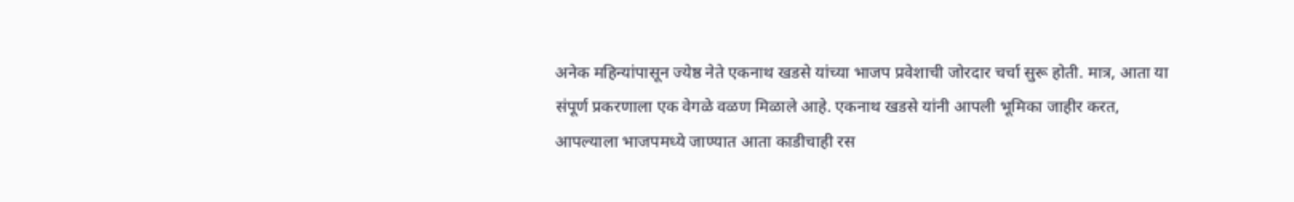अनेक महिन्यांपासून ज्येष्ठ नेते एकनाथ खडसे यांच्या भाजप प्रवेशाची जोरदार चर्चा सुरू होती. मात्र, आता या संपूर्ण प्रकरणाला एक वेगळे वळण मिळाले आहे. एकनाथ खडसे यांनी आपली भूमिका जाहीर करत, आपल्याला भाजपमध्ये जाण्यात आता काडीचाही रस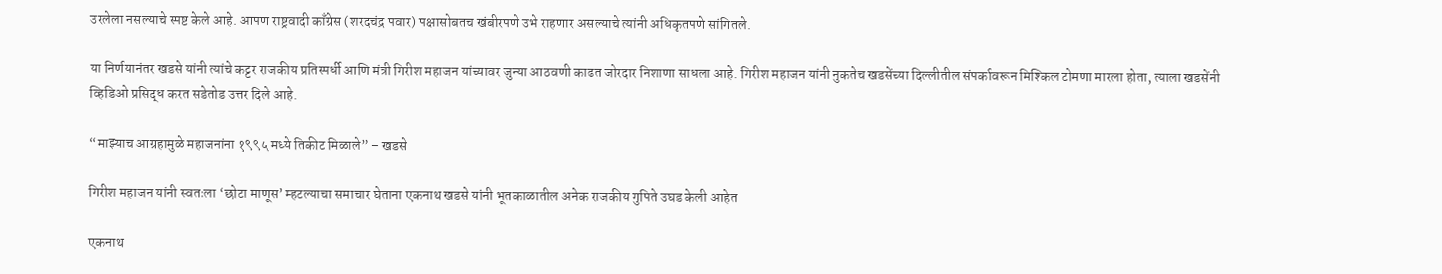उरलेला नसल्याचे स्पष्ट केले आहे. आपण राष्ट्रवादी काँग्रेस (शरदचंद्र पवार) पक्षासोबतच खंबीरपणे उभे राहणार असल्याचे त्यांनी अधिकृतपणे सांगितले.

या निर्णयानंतर खडसे यांनी त्यांचे कट्टर राजकीय प्रतिस्पर्धी आणि मंत्री गिरीश महाजन यांच्यावर जुन्या आठवणी काढत जोरदार निशाणा साधला आहे. गिरीश महाजन यांनी नुकतेच खडसेंच्या दिल्लीतील संपर्कावरून मिश्किल टोमणा मारला होता, त्याला खडसेंनी व्हिडिओ प्रसिद्ध करत सडेतोड उत्तर दिले आहे.

“माझ्याच आग्रहामुळे महाजनांना १९९५ मध्ये तिकीट मिळाले” – खडसे

गिरीश महाजन यांनी स्वतःला ‘छोटा माणूस’ म्हटल्याचा समाचार घेताना एकनाथ खडसे यांनी भूतकाळातील अनेक राजकीय गुपिते उघड केली आहेत

एकनाथ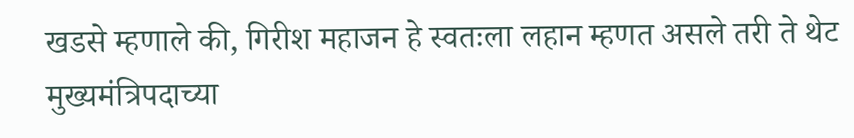खडसे म्हणाले की, गिरीश महाजन हे स्वतःला लहान म्हणत असले तरी ते थेट मुख्यमंत्रिपदाच्या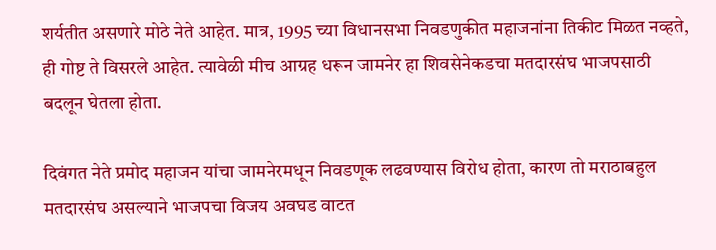शर्यतीत असणारे मोठे नेते आहेत. मात्र, 1995 च्या विधानसभा निवडणुकीत महाजनांना तिकीट मिळत नव्हते, ही गोष्ट ते विसरले आहेत. त्यावेळी मीच आग्रह धरून जामनेर हा शिवसेनेकडचा मतदारसंघ भाजपसाठी बदलून घेतला होता.

दिवंगत नेते प्रमोद महाजन यांचा जामनेरमधून निवडणूक लढवण्यास विरोध होता, कारण तो मराठाबहुल मतदारसंघ असल्याने भाजपचा विजय अवघड वाटत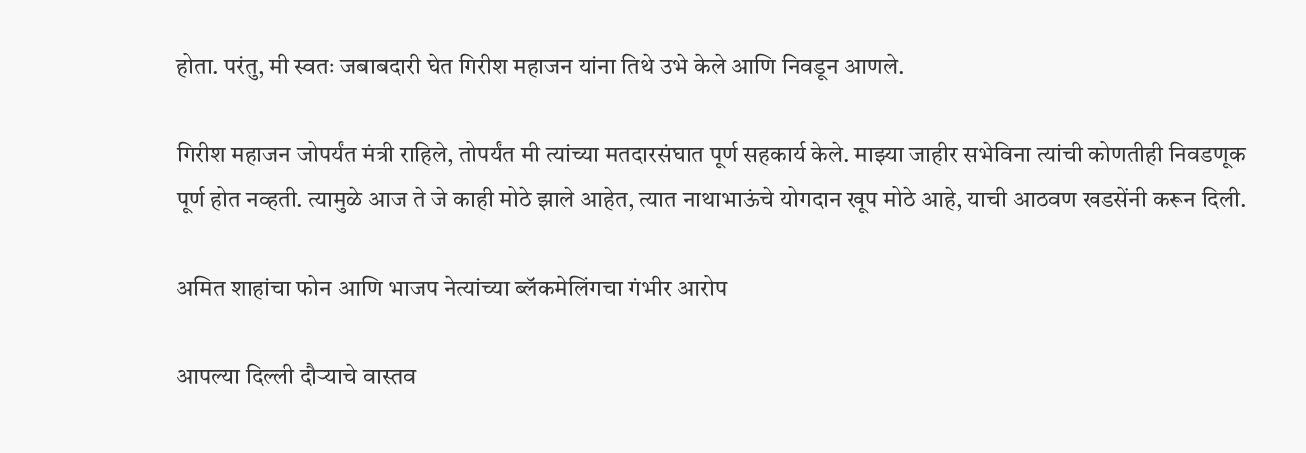होता. परंतु, मी स्वतः जबाबदारी घेत गिरीश महाजन यांना तिथे उभे केले आणि निवडून आणले.

गिरीश महाजन जोपर्यंत मंत्री राहिले, तोपर्यंत मी त्यांच्या मतदारसंघात पूर्ण सहकार्य केले. माझ्या जाहीर सभेविना त्यांची कोणतीही निवडणूक पूर्ण होत नव्हती. त्यामुळे आज ते जे काही मोठे झाले आहेत, त्यात नाथाभाऊंचे योगदान खूप मोठे आहे, याची आठवण खडसेंनी करून दिली.

अमित शाहांचा फोन आणि भाजप नेत्यांच्या ब्लॅकमेलिंगचा गंभीर आरोप

आपल्या दिल्ली दौऱ्याचे वास्तव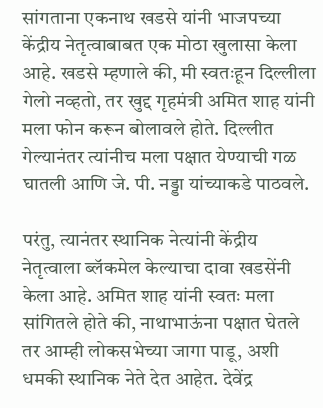सांगताना एकनाथ खडसे यांनी भाजपच्या केंद्रीय नेतृत्वाबाबत एक मोठा खुलासा केला आहे. खडसे म्हणाले की, मी स्वतःहून दिल्लीला गेलो नव्हतो, तर खुद्द गृहमंत्री अमित शाह यांनी मला फोन करून बोलावले होते. दिल्लीत गेल्यानंतर त्यांनीच मला पक्षात येण्याची गळ घातली आणि जे. पी. नड्डा यांच्याकडे पाठवले.

परंतु, त्यानंतर स्थानिक नेत्यांनी केंद्रीय नेतृत्वाला ब्लॅकमेल केल्याचा दावा खडसेंनी केला आहे. अमित शाह यांनी स्वतः मला सांगितले होते की, नाथाभाऊंना पक्षात घेतले तर आम्ही लोकसभेच्या जागा पाडू, अशी धमकी स्थानिक नेते देत आहेत. देवेंद्र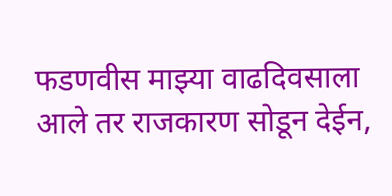फडणवीस माझ्या वाढदिवसाला आले तर राजकारण सोडून देईन,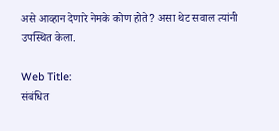असे आव्हान देणारे नेमके कोण होते? असा थेट सवाल त्यांनी उपस्थित केला.

Web Title:
संबंधित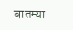बातम्या